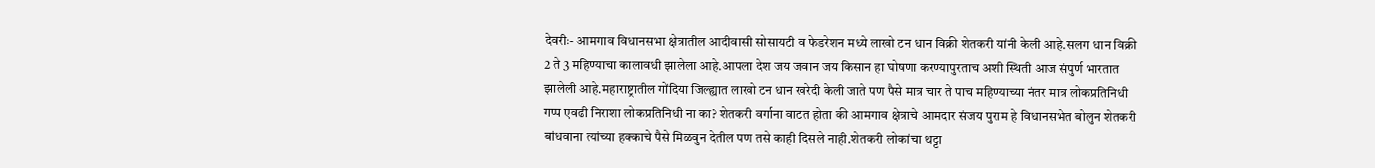देवरीः- आमगाव विधानसभा क्षेत्रातील आदीवासी सोसायटी व फेडरेशन मध्ये लाखो टन धान विक्री शेतकरी यांनी केली आहे.सलग धान विक्री 2 ते 3 महिण्याचा कालावधी झालेला आहे.आपला देश जय जवान जय किसान हा घोषणा करण्यापुरताच अशी स्थिती आज संपुर्ण भारतात झालेली आहे.महाराष्ट्रातील गोंदिया जिल्ह्यात लाखो टन धान खरेदी केली जाते पण पैसे मात्र चार ते पाच महिण्याच्या नंतर मात्र लोकप्रतिनिधी गप्प एवढी निराशा लोकप्रतिनिधी ना का? शेतकरी वर्गाना वाटत होता की आमगाव क्षेत्राचे आमदार संजय पुराम हे विधानसभेत बोलुन शेतकरी बांधवाना त्यांच्या हक्काचे पैसे मिळवुन देतील पण तसे काही दिसले नाही.शेतकरी लोकांचा थट्टा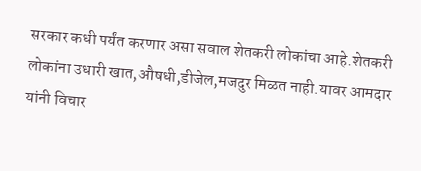सरकार कधी पर्यंत करणार असा सवाल शेतकरी लोकांचा आहे.शेतकरी लोकांना उधारी खात,औषधी,डीजेल,मजदुर मिळत नाही.यावर आमदार यांनी विचार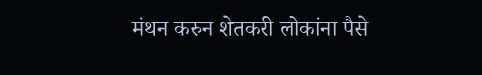मंथन करुन शेतकरी लोकांना पैसे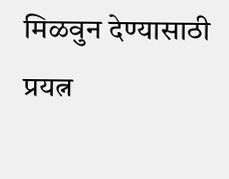मिळवुन देण्यासाठी प्रयत्न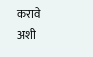करावे अशी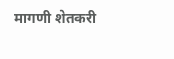मागणी शेतकरी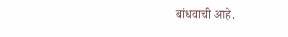बांधवाची आहे.